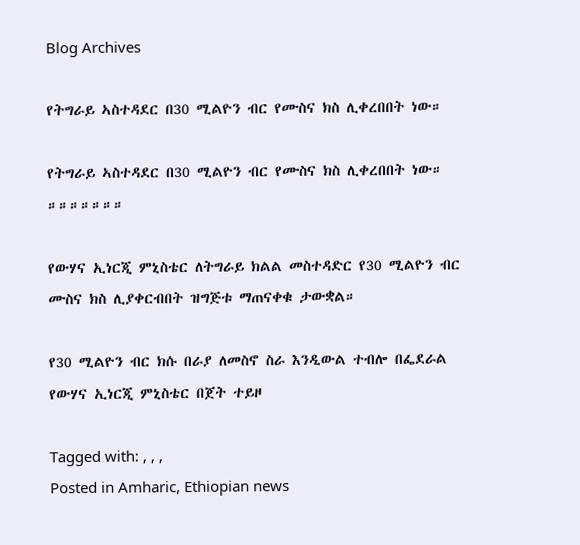Blog Archives

የትግራይ ኣስተዳደር በ30 ሚልዮን ብር የሙስና ክስ ሊቀረበበት ነው።

የትግራይ ኣስተዳደር በ30 ሚልዮን ብር የሙስና ክስ ሊቀረበበት ነው።
።።።።።።።

የውሃና ኢነርጂ ምኒስቴር ለትግራይ ክልል መስተዳድር የ30 ሚልዮን ብር ሙስና ክስ ሊያቀርብበት ዝግጅቱ ማጠናቀቁ ታውቋል።

የ30 ሚልዮን ብር ክሱ በራያ ለመስኖ ስራ እንዲውል ተብሎ በፌደራል የውሃና ኢነርጂ ምኒስቴር በጀት ተይዞ

Tagged with: , , ,
Posted in Amharic, Ethiopian news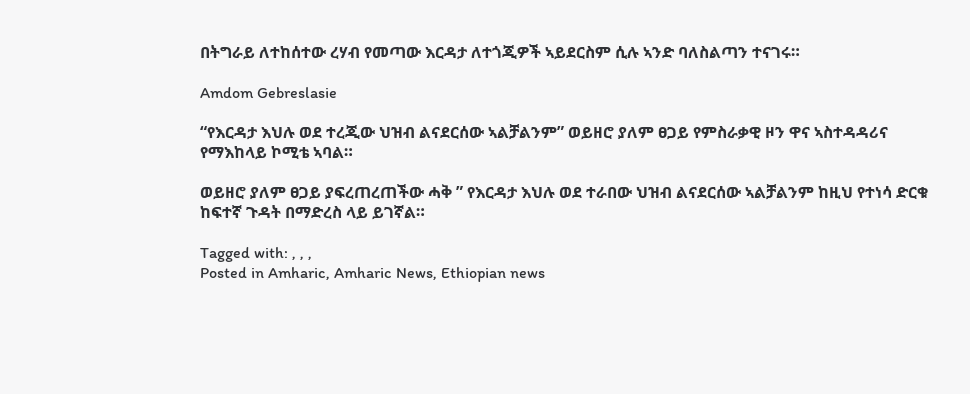በትግራይ ለተከሰተው ረሃብ የመጣው እርዳታ ለተጎጂዎች ኣይደርስም ሲሉ ኣንድ ባለስልጣን ተናገሩ።

Amdom Gebreslasie

“የእርዳታ እህሉ ወደ ተረጂው ህዝብ ልናደርሰው ኣልቻልንም” ወይዘሮ ያለም ፀጋይ የምስራቃዊ ዞን ዋና ኣስተዳዳሪና የማእከላይ ኮሚቴ ኣባል።

ወይዘሮ ያለም ፀጋይ ያፍረጠረጠችው ሓቅ ” የእርዳታ እህሉ ወደ ተራበው ህዝብ ልናደርሰው ኣልቻልንም ከዚህ የተነሳ ድርቁ ከፍተኛ ጉዳት በማድረስ ላይ ይገኛል።

Tagged with: , , ,
Posted in Amharic, Amharic News, Ethiopian news